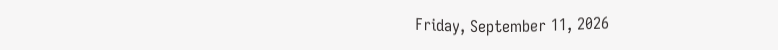Friday, September 11, 2026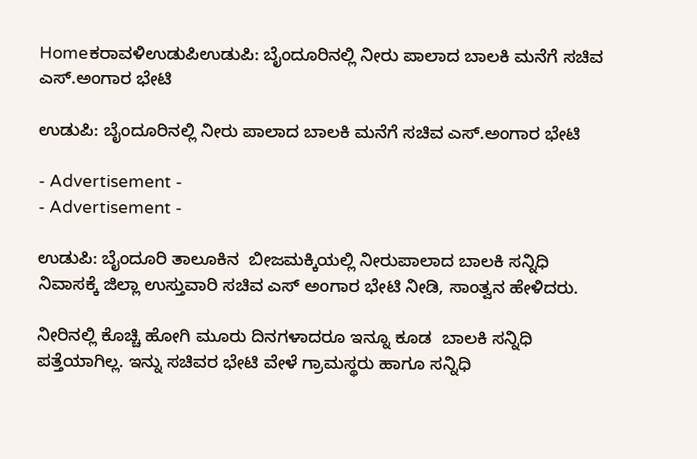Homeಕರಾವಳಿಉಡುಪಿಉಡುಪಿ: ಬೈಂದೂರಿನಲ್ಲಿ ನೀರು ಪಾಲಾದ ಬಾಲಕಿ ಮನೆಗೆ ಸಚಿವ ಎಸ್.ಅಂಗಾರ ಭೇಟಿ

ಉಡುಪಿ: ಬೈಂದೂರಿನಲ್ಲಿ ನೀರು ಪಾಲಾದ ಬಾಲಕಿ ಮನೆಗೆ ಸಚಿವ ಎಸ್.ಅಂಗಾರ ಭೇಟಿ

- Advertisement -
- Advertisement -

ಉಡುಪಿ: ಬೈಂದೂರಿ ತಾಲೂಕಿನ  ಬೀಜಮಕ್ಕಿಯಲ್ಲಿ ನೀರುಪಾಲಾದ ಬಾಲಕಿ ಸನ್ನಿಧಿ ನಿವಾಸಕ್ಕೆ ಜಿಲ್ಲಾ ಉಸ್ತುವಾರಿ ಸಚಿವ ಎಸ್ ಅಂಗಾರ ಭೇಟಿ ನೀಡಿ, ಸಾಂತ್ವನ ಹೇಳಿದರು.

ನೀರಿನಲ್ಲಿ ಕೊಚ್ಚಿ ಹೋಗಿ ಮೂರು ದಿನಗಳಾದರೂ ಇನ್ನೂ ಕೂಡ  ಬಾಲಕಿ ಸನ್ನಿಧಿ ಪತ್ತೆಯಾಗಿಲ್ಲ. ಇನ್ನು ಸಚಿವರ ಭೇಟಿ ವೇಳೆ ಗ್ರಾಮಸ್ಥರು ಹಾಗೂ ಸನ್ನಿಧಿ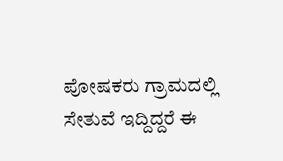ಪೋಷಕರು ಗ್ರಾಮದಲ್ಲಿ ಸೇತುವೆ ಇದ್ದಿದ್ದರೆ ಈ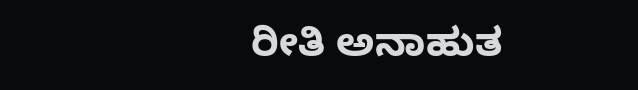ರೀತಿ ಅನಾಹುತ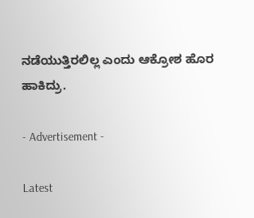ನಡೆಯುತ್ತಿರಲಿಲ್ಲ ಎಂದು ಆಕ್ರೋಶ ಹೊರ ಹಾಕಿದ್ರು.

- Advertisement -

Latest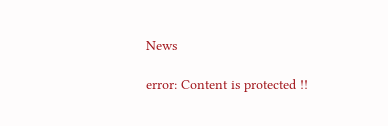News

error: Content is protected !!